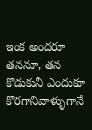ఇంక అందరూ తననూ, తన కొడుకునీ ఎందుకూ కొరగానివాళ్ళుగానే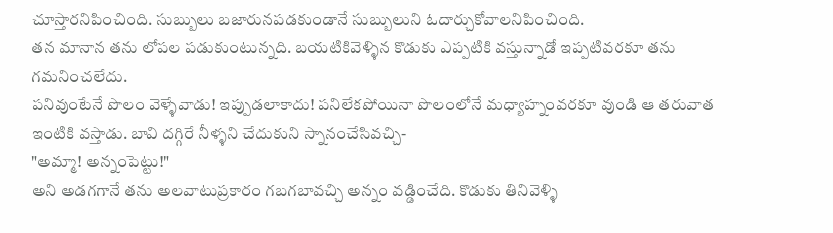చూస్తారనిపించింది. సుబ్బులు బజారునపడకుండానే సుబ్బులుని ఓదార్చుకోవాలనిపించింది.
తన మానాన తను లోపల పడుకుంటున్నది. బయటికివెళ్ళిన కొడుకు ఎప్పటికి వస్తున్నాడో ఇప్పటివరకూ తను గమనించలేదు.
పనివుంటేనే పొలం వెళ్ళేవాడు! ఇప్పుడలాకాదు! పనిలేకపోయినా పొలంలోనే మధ్యాహ్నంవరకూ వుండి ఆ తరువాత ఇంటికి వస్తాడు. బావి దగ్గిరే నీళ్ళని చేదుకుని స్నానంచేసివచ్చి-
"అమ్మా! అన్నంపెట్టు!"
అని అడగగానే తను అలవాటుప్రకారం గబగబావచ్చి అన్నం వడ్డించేది. కొడుకు తినివెళ్ళి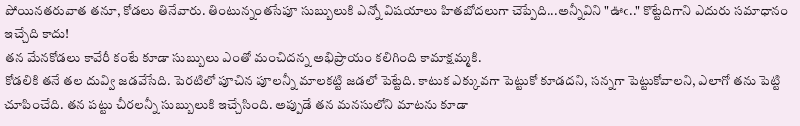పోయినతరువాత తనూ, కోడలు తినేవారు. తింటున్నంతసేపూ సుబ్బులుకి ఎన్నో విషయాలు హితబోదలుగా చెప్పేది...అన్నీవిని "ఊఁ.." కొట్టేదిగాని ఎదురు సమాధానం ఇచ్చేది కాదు!
తన మేనకోడలు కావేరీ కంటే కూడా సుబ్బులు ఎంతో మంచిదన్న అభిప్రాయం కలిగింది కామాక్షమ్మకి.
కోడలికి తనే తల దువ్వి జడవేసేది. పెరటిలో పూచిన పూలన్నీ మాలకట్టి జడలో పెట్టేది. కాటుక ఎక్కువగా పెట్టుకో కూడదని, సన్నగా పెట్టుకోవాలని, ఎలాగో తను పెట్టి చూపించేది. తన పట్టు చీరలన్నీ సుబ్బులుకి ఇచ్చేసింది. అప్పుడే తన మనసులోని మాటను కూడా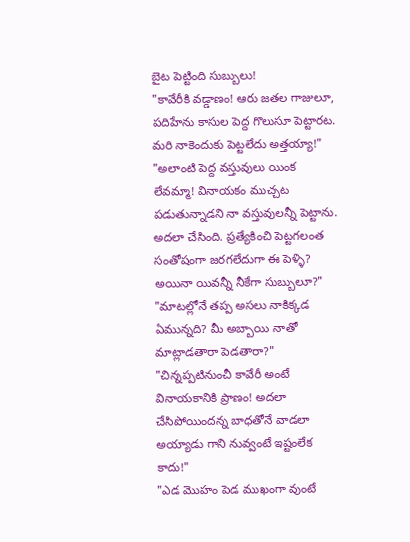బైట పెట్టింది సుబ్బులు!
"కావేరీకి వడ్డాణం! ఆరు జతల గాజులూ, పదిహేను కాసుల పెద్ద గొలుసూ పెట్టారట. మరి నాకెందుకు పెట్టలేదు అత్తయ్యా!"
"అలాంటి పెద్ద వస్తువులు యింక లేవమ్మా! వినాయకం ముచ్చట పడుతున్నాడని నా వస్తువులన్నీ పెట్టాను. అదలా చేసింది. ప్రత్యేకించి పెట్టగలంత సంతోషంగా జరగలేదుగా ఈ పెళ్ళి? అయినా యివన్నీ నీకేగా సుబ్బులూ?"
"మాటల్లోనే తప్ప అసలు నాకిక్కడ ఏమున్నది? మీ అబ్బాయి నాతో మాట్లాడతారా పెడతారా?"
"చిన్నప్పటినుంచీ కావేరీ అంటే వినాయకానికి ప్రాణం! అదలా చేసిపోయిందన్న బాధతోనే వాడలా అయ్యాడు గాని నువ్వంటే ఇష్టంలేక కాదు!"
"ఎడ మొహం పెడ ముఖంగా వుంటే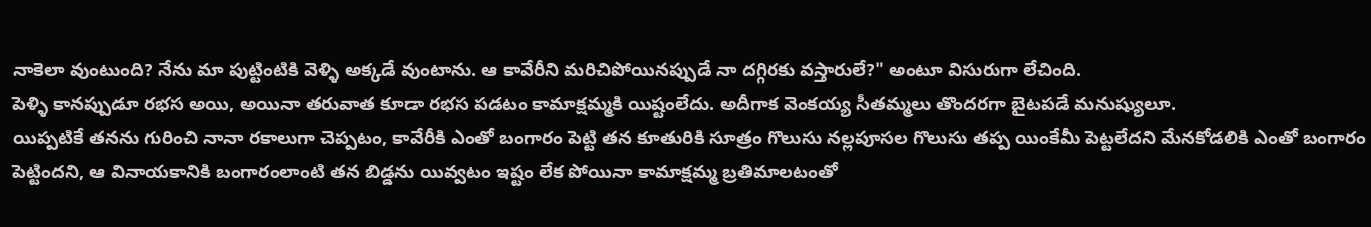నాకెలా వుంటుంది? నేను మా పుట్టింటికి వెళ్ళి అక్కడే వుంటాను. ఆ కావేరీని మరిచిపోయినప్పుడే నా దగ్గిరకు వస్తారులే?" అంటూ విసురుగా లేచింది.
పెళ్ళి కానప్పుడూ రభస అయి, అయినా తరువాత కూడా రభస పడటం కామాక్షమ్మకి యిష్టంలేదు. అదీగాక వెంకయ్య సీతమ్మలు తొందరగా బైటపడే మనుష్యులూ.
యిప్పటికే తనను గురించి నానా రకాలుగా చెప్పటం, కావేరీకి ఎంతో బంగారం పెట్టి తన కూతురికి సూత్రం గొలుసు నల్లపూసల గొలుసు తప్ప యింకేమీ పెట్టలేదని మేనకోడలికి ఎంతో బంగారం పెట్టిందని, ఆ వినాయకానికి బంగారంలాంటి తన బిడ్డను యివ్వటం ఇష్టం లేక పోయినా కామాక్షమ్మ బ్రతిమాలటంతో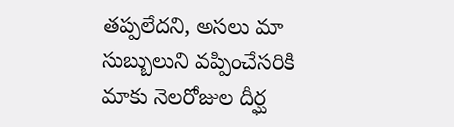తప్పలేదని, అసలు మా సుబ్బులుని వప్పించేసరికి మాకు నెలరోజుల దీర్ఘ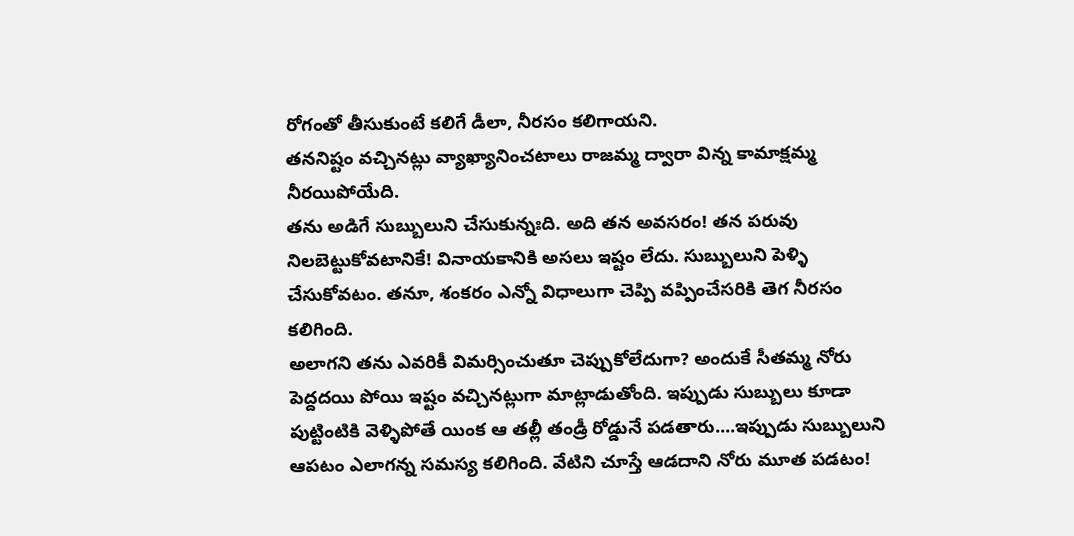రోగంతో తీసుకుంటే కలిగే డీలా, నీరసం కలిగాయని.
తననిష్టం వచ్చినట్లు వ్యాఖ్యానించటాలు రాజమ్మ ద్వారా విన్న కామాక్షమ్మ నీరయిపోయేది.
తను అడిగే సుబ్బులుని చేసుకున్నఃది. అది తన అవసరం! తన పరువు నిలబెట్టుకోవటానికే! వినాయకానికి అసలు ఇష్టం లేదు. సుబ్బులుని పెళ్ళి చేసుకోవటం. తనూ, శంకరం ఎన్నో విధాలుగా చెప్పి వప్పించేసరికి తెగ నీరసం కలిగింది.
అలాగని తను ఎవరికీ విమర్సించుతూ చెప్పుకోలేదుగా? అందుకే సీతమ్మ నోరు పెద్దదయి పోయి ఇష్టం వచ్చినట్లుగా మాట్లాడుతోంది. ఇప్పుడు సుబ్బులు కూడా పుట్టింటికి వెళ్ళిపోతే యింక ఆ తల్లీ తండ్రీ రోడ్డునే పడతారు....ఇప్పుడు సుబ్బులుని ఆపటం ఎలాగన్న సమస్య కలిగింది. వేటిని చూస్తే ఆడదాని నోరు మూత పడటం!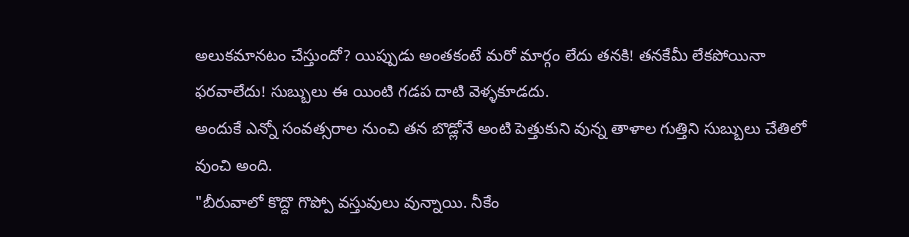అలుకమానటం చేస్తుందో? యిప్పుడు అంతకంటే మరో మార్గం లేదు తనకి! తనకేమీ లేకపోయినా ఫరవాలేదు! సుబ్బులు ఈ యింటి గడప దాటి వెళ్ళకూడదు.
అందుకే ఎన్నో సంవత్సరాల నుంచి తన బొడ్లోనే అంటి పెత్తుకుని వున్న తాళాల గుత్తిని సుబ్బులు చేతిలో వుంచి అంది.
"బీరువాలో కొద్దొ గొప్పో వస్తువులు వున్నాయి. నీకేం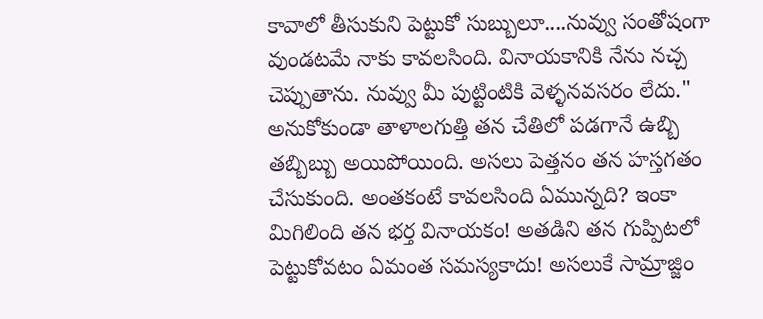కావాలో తీసుకుని పెట్టుకో సుబ్బులూ....నువ్వు సంతోషంగా వుండటమే నాకు కావలసింది. వినాయకానికి నేను నచ్చ చెప్పుతాను. నువ్వు మీ పుట్టింటికి వెళ్ళనవసరం లేదు."
అనుకోకుండా తాళాలగుత్తి తన చేతిలో పడగానే ఉబ్బి తబ్బిబ్బు అయిపోయింది. అసలు పెత్తనం తన హస్తగతం చేసుకుంది. అంతకంటే కావలసింది ఏమున్నది? ఇంకా మిగిలింది తన భర్త వినాయకం! అతడిని తన గుప్పిటలో పెట్టుకోవటం ఏమంత సమస్యకాదు! అసలుకే సామ్రాజ్జిం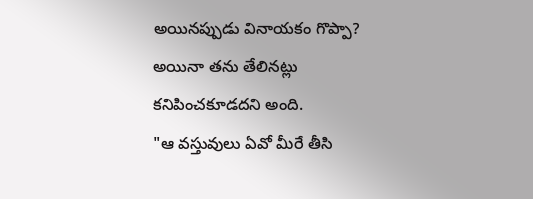అయినప్పుడు వినాయకం గొప్పా? అయినా తను తేలినట్లు కనిపించకూడదని అంది.
"ఆ వస్తువులు ఏవో మీరే తీసి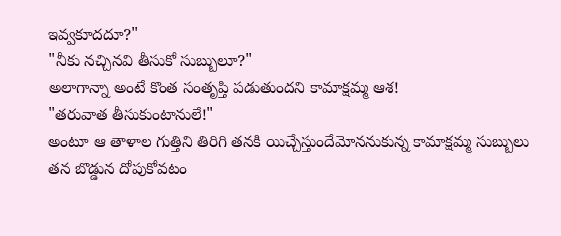ఇవ్వకూదదూ?"
"నీకు నచ్చినవి తీసుకో సుబ్బులూ?"
అలాగాన్నా అంటే కొంత సంతృప్తి పడుతుందని కామాక్షమ్మ ఆశ!
"తరువాత తీసుకుంటానులే!"
అంటూ ఆ తాళాల గుత్తిని తిరిగి తనకి యిచ్చేస్తుందేమోననుకున్న కామాక్షమ్మ సుబ్బులు తన బొడ్డున దోపుకోవటం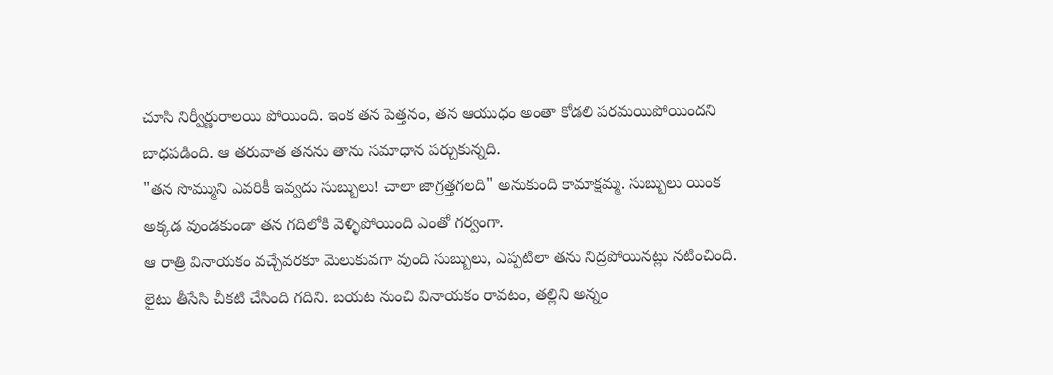చూసి నిర్వీర్ణురాలయి పోయింది. ఇంక తన పెత్తనం, తన ఆయుధం అంతా కోడలి పరమయిపోయిందని బాధపడింది. ఆ తరువాత తనను తాను సమాధాన పర్చుకున్నది.
"తన సొమ్ముని ఎవరికీ ఇవ్వదు సుబ్బులు! చాలా జాగ్రత్తగలది" అనుకుంది కామాక్షమ్మ. సుబ్బులు యింక అక్కడ వుండకుండా తన గదిలోకి వెళ్ళిపోయింది ఎంతో గర్వంగా.
ఆ రాత్రి వినాయకం వచ్చేవరకూ మెలుకువగా వుంది సుబ్బులు, ఎప్పటిలా తను నిద్రపోయినట్లు నటించింది. లైటు తీసేసి చీకటి చేసింది గదిని. బయట నుంచి వినాయకం రావటం, తల్లిని అన్నం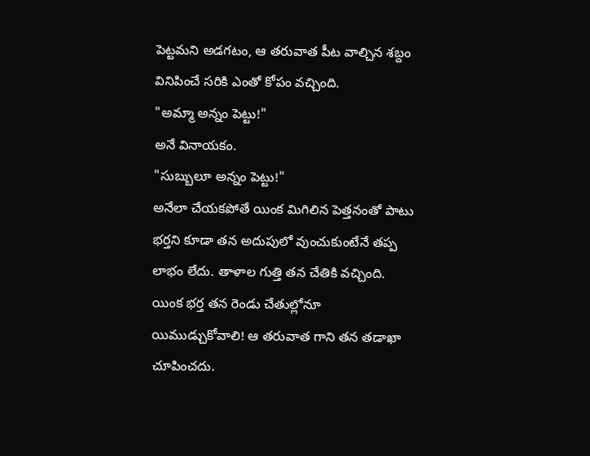పెట్టమని అడగటం, ఆ తరువాత పీట వాల్చిన శబ్దం వినిపించే సరికి ఎంతో కోపం వచ్చింది.
"అమ్మా అన్నం పెట్టు!"
అనే వినాయకం.
"సుబ్బులూ అన్నం పెట్టు!"
అనేలా చేయకపోతే యింక మిగిలిన పెత్తనంతో పాటు భర్తని కూడా తన అదుపులో వుంచుకుంటేనే తప్ప లాభం లేదు. తాళాల గుత్తి తన చేతికి వచ్చింది. యింక భర్త తన రెండు చేతుల్లోనూ యిముడ్చుకోవాలి! ఆ తరువాత గాని తన తడాఖా చూపించదు.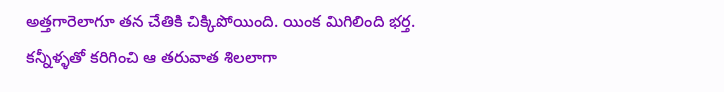అత్తగారెలాగూ తన చేతికి చిక్కిపోయింది. యింక మిగిలింది భర్త.
కన్నీళ్ళతో కరిగించి ఆ తరువాత శిలలాగా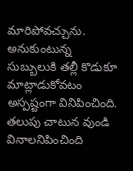మారిపోవచ్చును.
అనుకుంటున్న సుబ్బులుకి తల్లీ కొడుకూ మాట్లాడుకోవటం అస్పష్టంగా వినిపించింది. తలుపు చాటున వుండి వినాలనిపించింది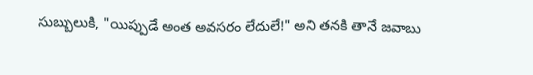సుబ్బులుకి, "యిప్పుడే అంత అవసరం లేదులే!" అని తనకి తానే జవాబు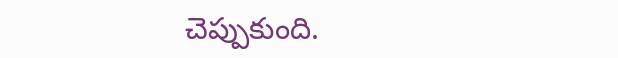చెప్పుకుంది.